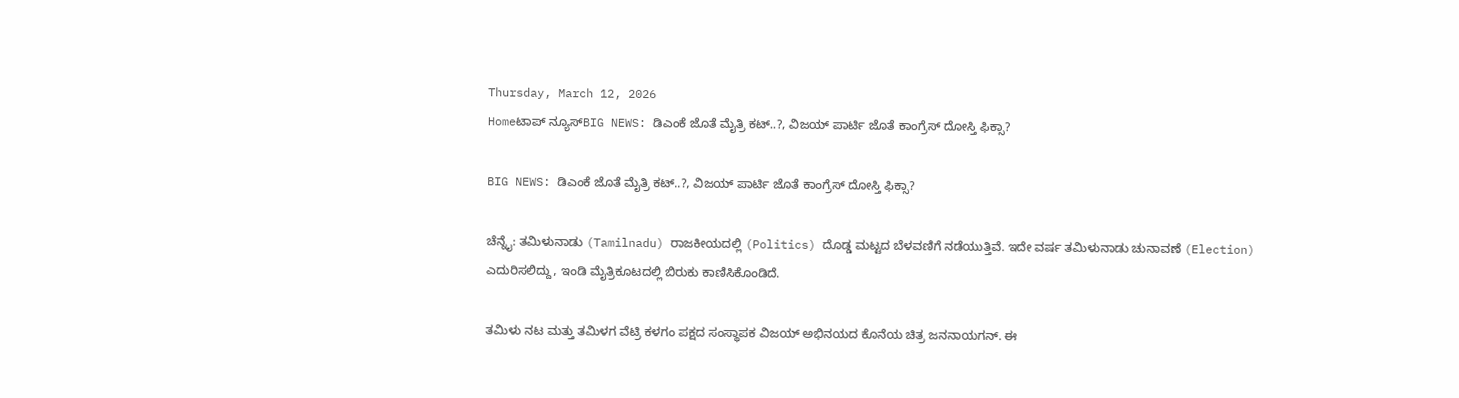Thursday, March 12, 2026
Homeಟಾಪ್ ನ್ಯೂಸ್BIG NEWS: ಡಿಎಂಕೆ ಜೊತೆ ಮೈತ್ರಿ ಕಟ್..?, ವಿಜಯ್ ಪಾರ್ಟಿ ಜೊತೆ ಕಾಂಗ್ರೆಸ್ ದೋಸ್ತಿ ಫಿಕ್ಸಾ?

BIG NEWS: ಡಿಎಂಕೆ ಜೊತೆ ಮೈತ್ರಿ ಕಟ್..?, ವಿಜಯ್ ಪಾರ್ಟಿ ಜೊತೆ ಕಾಂಗ್ರೆಸ್ ದೋಸ್ತಿ ಫಿಕ್ಸಾ?

ಚೆನ್ನೈ: ತಮಿಳುನಾಡು (Tamilnadu) ರಾಜಕೀಯದಲ್ಲಿ (Politics) ದೊಡ್ಡ ಮಟ್ಟದ ಬೆಳವಣಿಗೆ ನಡೆಯುತ್ತಿವೆ. ಇದೇ ವರ್ಷ ತಮಿಳುನಾಡು ಚುನಾವಣೆ (Election) ಎದುರಿಸಲಿದ್ದು, ಇಂಡಿ ಮೈತ್ರಿಕೂಟದಲ್ಲಿ ಬಿರುಕು ಕಾಣಿಸಿಕೊಂಡಿದೆ.

ತಮಿಳು ನಟ ಮತ್ತು ತಮಿಳಗ ವೆಟ್ರಿ ಕಳಗಂ ಪಕ್ಷದ ಸಂಸ್ಥಾಪಕ ವಿಜಯ್ ಅಭಿನಯದ ಕೊನೆಯ ಚಿತ್ರ ಜನನಾಯಗನ್‌. ಈ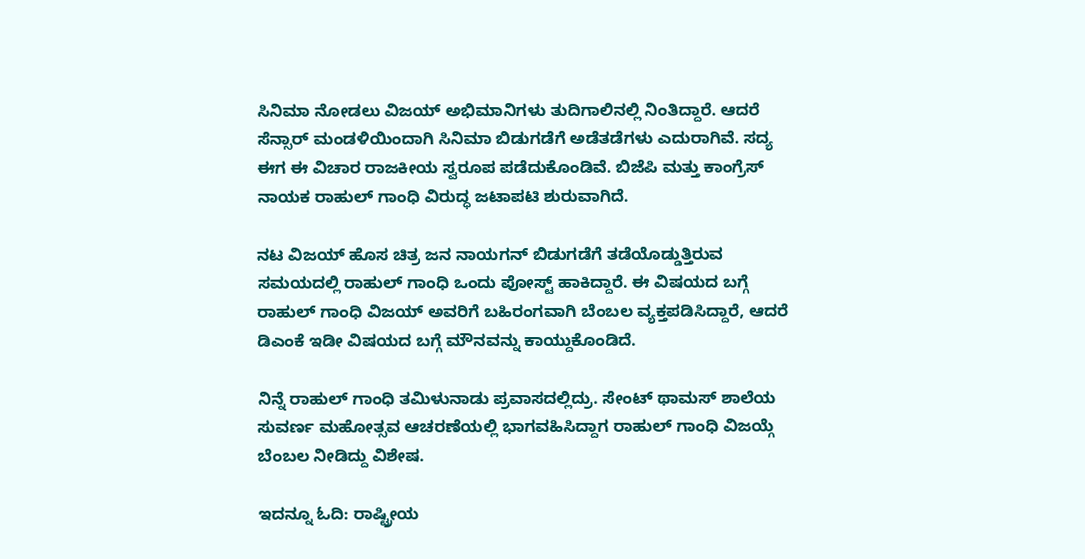ಸಿನಿಮಾ ನೋಡಲು ವಿಜಯ್‌ ಅಭಿಮಾನಿಗಳು ತುದಿಗಾಲಿನಲ್ಲಿ ನಿಂತಿದ್ದಾರೆ. ಆದರೆ ಸೆನ್ಸಾರ್‌ ಮಂಡಳಿಯಿಂದಾಗಿ ಸಿನಿಮಾ ಬಿಡುಗಡೆಗೆ ಅಡೆತಡೆಗಳು ಎದುರಾಗಿವೆ. ಸದ್ಯ ಈಗ ಈ ವಿಚಾರ ರಾಜಕೀಯ ಸ್ವರೂಪ ಪಡೆದುಕೊಂಡಿವೆ. ಬಿಜೆಪಿ ಮತ್ತು ಕಾಂಗ್ರೆಸ್‌ ನಾಯಕ ರಾಹುಲ್‌ ಗಾಂಧಿ ವಿರುದ್ಧ ಜಟಾಪಟಿ ಶುರುವಾಗಿದೆ.

ನಟ ವಿಜಯ್ ಹೊಸ ಚಿತ್ರ ಜನ ನಾಯಗನ್ ಬಿಡುಗಡೆಗೆ ತಡೆಯೊಡ್ಡುತ್ತಿರುವ ಸಮಯದಲ್ಲಿ ರಾಹುಲ್ ಗಾಂಧಿ ಒಂದು ಪೋಸ್ಟ್ ಹಾಕಿದ್ದಾರೆ. ಈ ವಿಷಯದ ಬಗ್ಗೆ ರಾಹುಲ್ ಗಾಂಧಿ ವಿಜಯ್ ಅವರಿಗೆ ಬಹಿರಂಗವಾಗಿ ಬೆಂಬಲ ವ್ಯಕ್ತಪಡಿಸಿದ್ದಾರೆ, ಆದರೆ ಡಿಎಂಕೆ ಇಡೀ ವಿಷಯದ ಬಗ್ಗೆ ಮೌನವನ್ನು ಕಾಯ್ದುಕೊಂಡಿದೆ.

ನಿನ್ನೆ ರಾಹುಲ್ ಗಾಂಧಿ ತಮಿಳುನಾಡು ಪ್ರವಾಸದಲ್ಲಿದ್ರು. ಸೇಂಟ್ ಥಾಮಸ್ ಶಾಲೆಯ ಸುವರ್ಣ ಮಹೋತ್ಸವ ಆಚರಣೆಯಲ್ಲಿ ಭಾಗವಹಿಸಿದ್ದಾಗ ರಾಹುಲ್ ಗಾಂಧಿ ವಿಜಯ್ಗೆ ಬೆಂಬಲ ನೀಡಿದ್ದು ವಿಶೇಷ.

ಇದನ್ನೂ ಓದಿ: ರಾಷ್ಟ್ರೀಯ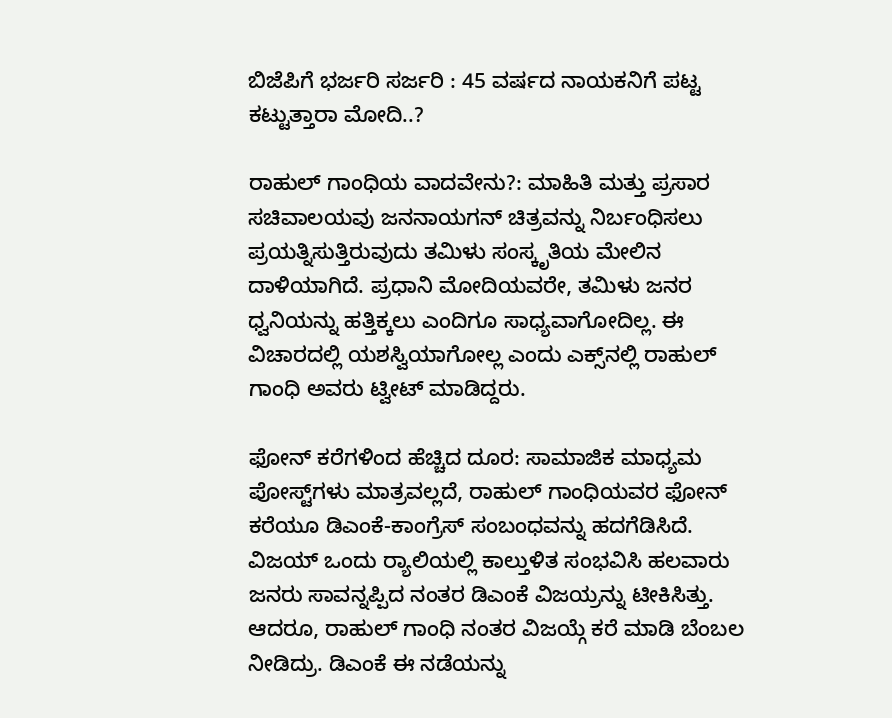ಬಿಜೆಪಿಗೆ ಭರ್ಜರಿ ಸರ್ಜರಿ : 45 ವರ್ಷದ ನಾಯಕನಿಗೆ ಪಟ್ಟ ಕಟ್ಟುತ್ತಾರಾ ಮೋದಿ..?

ರಾಹುಲ್‌ ಗಾಂಧಿಯ ವಾದವೇನು?: ಮಾಹಿತಿ ಮತ್ತು ಪ್ರಸಾರ ಸಚಿವಾಲಯವು ಜನನಾಯಗನ್ ಚಿತ್ರವನ್ನು ನಿರ್ಬಂಧಿಸಲು ಪ್ರಯತ್ನಿಸುತ್ತಿರುವುದು ತಮಿಳು ಸಂಸ್ಕೃತಿಯ ಮೇಲಿನ ದಾಳಿಯಾಗಿದೆ. ಪ್ರಧಾನಿ ಮೋದಿಯವರೇ, ತಮಿಳು ಜನರ ಧ್ವನಿಯನ್ನು ಹತ್ತಿಕ್ಕಲು ಎಂದಿಗೂ ಸಾಧ್ಯವಾಗೋದಿಲ್ಲ. ಈ ವಿಚಾರದಲ್ಲಿ ಯಶಸ್ವಿಯಾಗೋಲ್ಲ ಎಂದು ಎಕ್ಸ್‌ನಲ್ಲಿ ರಾಹುಲ್‌ ಗಾಂಧಿ ಅವರು ಟ್ವೀಟ್‌ ಮಾಡಿದ್ದರು.

ಫೋನ್ ಕರೆಗಳಿಂದ ಹೆಚ್ಚಿದ ದೂರ: ಸಾಮಾಜಿಕ ಮಾಧ್ಯಮ ಪೋಸ್ಟ್‌ಗಳು ಮಾತ್ರವಲ್ಲದೆ, ರಾಹುಲ್ ಗಾಂಧಿಯವರ ಫೋನ್ ಕರೆಯೂ ಡಿಎಂಕೆ-ಕಾಂಗ್ರೆಸ್ ಸಂಬಂಧವನ್ನು ಹದಗೆಡಿಸಿದೆ. ವಿಜಯ್ ಒಂದು ರ‍್ಯಾಲಿಯಲ್ಲಿ ಕಾಲ್ತುಳಿತ ಸಂಭವಿಸಿ ಹಲವಾರು ಜನರು ಸಾವನ್ನಪ್ಪಿದ ನಂತರ ಡಿಎಂಕೆ ವಿಜಯ್ರನ್ನು ಟೀಕಿಸಿತ್ತು. ಆದರೂ, ರಾಹುಲ್ ಗಾಂಧಿ ನಂತರ ವಿಜಯ್ಗೆ ಕರೆ ಮಾಡಿ ಬೆಂಬಲ ನೀಡಿದ್ರು. ಡಿಎಂಕೆ ಈ ನಡೆಯನ್ನು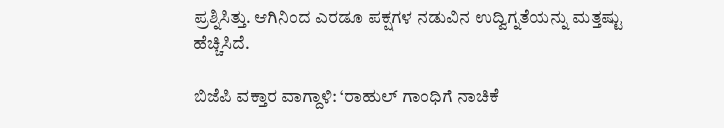ಪ್ರಶ್ನಿಸಿತ್ತು. ಆಗಿನಿಂದ ಎರಡೂ ಪಕ್ಷಗಳ ನಡುವಿನ ಉದ್ವಿಗ್ನತೆಯನ್ನು ಮತ್ತಷ್ಟು ಹೆಚ್ಚಿಸಿದೆ.

ಬಿಜೆಪಿ ವಕ್ತಾರ ವಾಗ್ದಾಳಿ: ‘ರಾಹುಲ್ ಗಾಂಧಿಗೆ ನಾಚಿಕೆ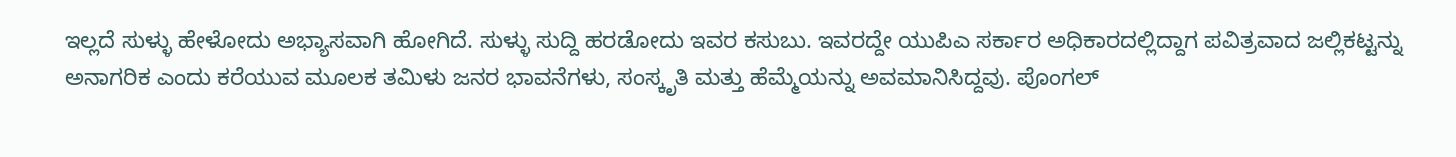ಇಲ್ಲದೆ ಸುಳ್ಳು ಹೇಳೋದು ಅಭ್ಯಾಸವಾಗಿ ಹೋಗಿದೆ. ಸುಳ್ಳು ಸುದ್ದಿ ಹರಡೋದು ಇವರ ಕಸುಬು. ಇವರದ್ದೇ ಯುಪಿಎ ಸರ್ಕಾರ ಅಧಿಕಾರದಲ್ಲಿದ್ದಾಗ ಪವಿತ್ರವಾದ ಜಲ್ಲಿಕಟ್ಟನ್ನು ಅನಾಗರಿಕ ಎಂದು ಕರೆಯುವ ಮೂಲಕ ತಮಿಳು ಜನರ ಭಾವನೆಗಳು, ಸಂಸ್ಕೃತಿ ಮತ್ತು ಹೆಮ್ಮೆಯನ್ನು ಅವಮಾನಿಸಿದ್ದವು. ಪೊಂಗಲ್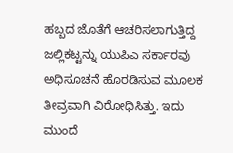ಹಬ್ಬದ ಜೊತೆಗೆ ಆಚರಿಸಲಾಗುತ್ತಿದ್ದ ಜಲ್ಲಿಕಟ್ಟನ್ನು ಯುಪಿಎ ಸರ್ಕಾರವು ಅಧಿಸೂಚನೆ ಹೊರಡಿಸುವ ಮೂಲಕ ತೀವ್ರವಾಗಿ ವಿರೋಧಿಸಿತ್ತು. ಇದು ಮುಂದೆ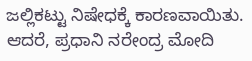ಜಲ್ಲಿಕಟ್ಟು ನಿಷೇಧಕ್ಕೆ ಕಾರಣವಾಯಿತು. ಆದರೆ, ಪ್ರಧಾನಿ ನರೇಂದ್ರ ಮೋದಿ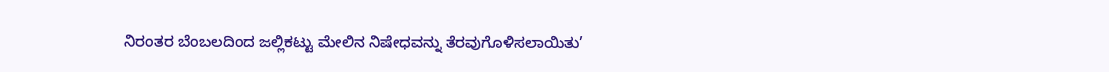ನಿರಂತರ ಬೆಂಬಲದಿಂದ ಜಲ್ಲಿಕಟ್ಟು ಮೇಲಿನ ನಿಷೇಧವನ್ನು ತೆರವುಗೊಳಿಸಲಾಯಿತು’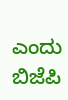ಎಂದು ಬಿಜೆಪಿ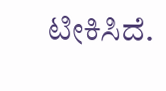ಟೀಕಿಸಿದೆ.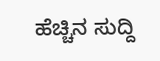ಹೆಚ್ಚಿನ ಸುದ್ದಿ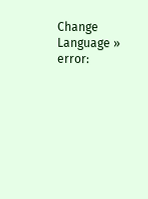Change Language »
error: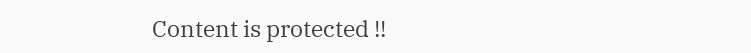Content is protected !!